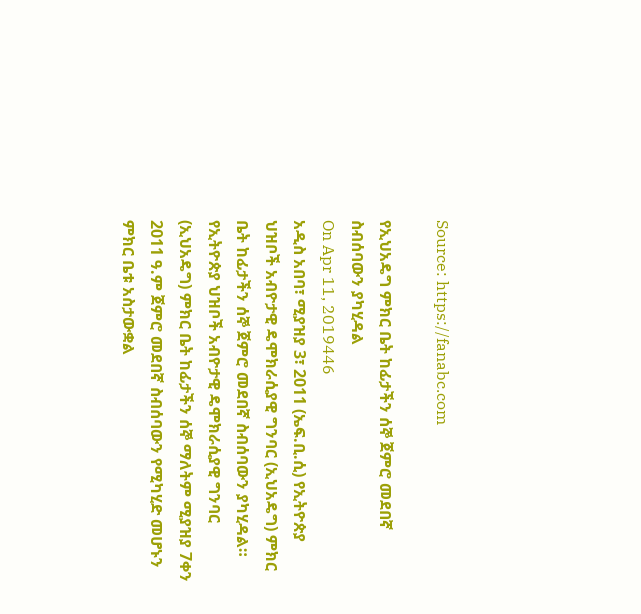Source: https://fanabc.com

የኢህአዴግ ምክር ቤት ከፊታችን ሰኞ ጀምሮ መደበኛ ስብሰባውን ያካሂዳል
On Apr 11, 2019446
አዲስ አበባ፣ ሚያዝያ 3፣ 2011 (ኤፍ.ቢ.ሲ) የኢትዮጵያ ህዝቦች አብዮታዊ ዴሞክራሲያዊ ግንባር (ኢህአዴግ) ምክር ቤት ከፊታችን ሰኞ ጀምሮ መደበኛ ስብሰባውን ያካሂዳል።
የኢትዮጵያ ህዝቦች አብዮታዊ ዴሞክራሲያዊ ግንባር (ኢህአዴግ) ምክር ቤት ከፊታችን ሰኞ ማለትም ሚያዝያ 7ቀን 2011 ዓ.ም ጀምሮ መደበኛ ስብሰባውን የሚካሂድ መሆኑን ምክር ቤቱ አስታውቋል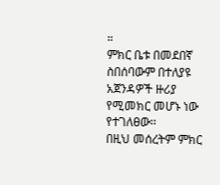።
ምክር ቤቱ በመደበኛ ስበሰባውም በተለያዩ አጀንዳዎች ዙሪያ የሚመክር መሆኑ ነው የተገለፀው፡፡
በዚህ መሰረትም ምክር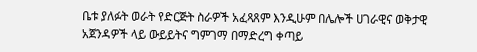ቤቱ ያለፉት ወራት የድርጅት ስራዎች አፈጻጸም እንዲሁም በሌሎች ሀገራዊና ወቅታዊ አጀንዳዎች ላይ ውይይትና ግምገማ በማድረግ ቀጣይ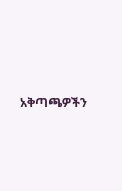አቅጣጫዎችን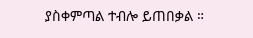ያስቀምጣል ተብሎ ይጠበቃል ።